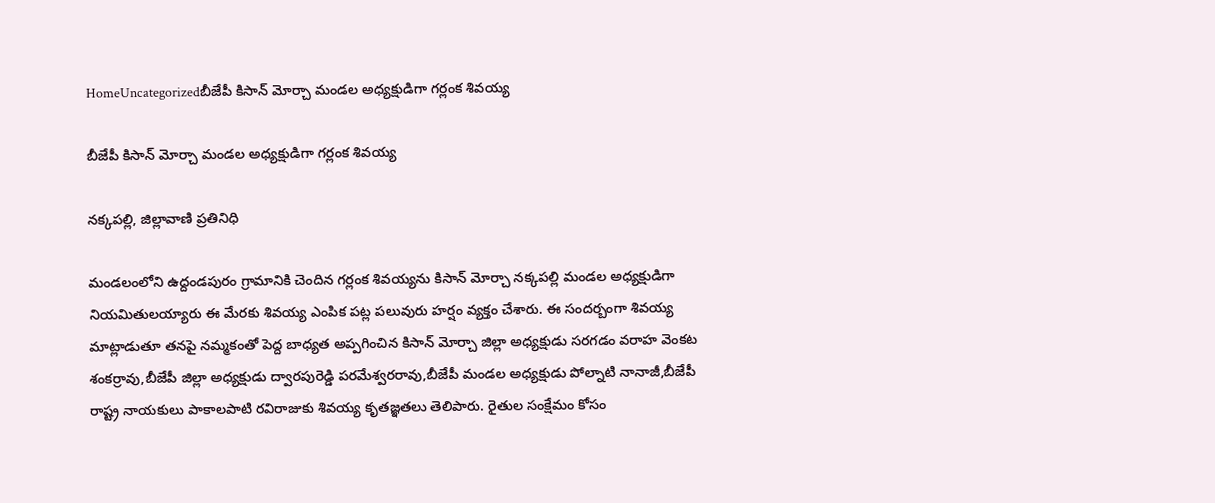HomeUncategorizedబీజేపీ కిసాన్ మోర్చా మండల అధ్యక్షుడిగా గర్లంక శివయ్య

బీజేపీ కిసాన్ మోర్చా మండల అధ్యక్షుడిగా గర్లంక శివయ్య

నక్కపల్లి, జిల్లావాణి ప్రతినిధి

మండలంలోని ఉద్దండపురం గ్రామానికి చెందిన గర్లంక శివయ్యను కిసాన్ మోర్చా నక్కపల్లి మండల అధ్యక్షుడిగా నియమితులయ్యారు ఈ మేరకు శివయ్య ఎంపిక పట్ల పలువురు హర్షం వ్యక్తం చేశారు. ఈ సందర్బంగా శివయ్య మాట్లాడుతూ తనపై నమ్మకంతో పెద్ద బాధ్యత అప్పగించిన కిసాన్ మోర్చా జిల్లా అధ్యక్షుడు సరగడం వరాహ వెంకట శంకర్రావు,బీజేపీ జిల్లా అధ్యక్షుడు ద్వారపురెడ్డి పరమేశ్వరరావు,బీజేపీ మండల అధ్యక్షుడు పోల్నాటి నానాజీ,బీజేపీ రాష్ట్ర నాయకులు పాకాలపాటి రవిరాజుకు శివయ్య కృతజ్ఞతలు తెలిపారు. రైతుల సంక్షేమం కోసం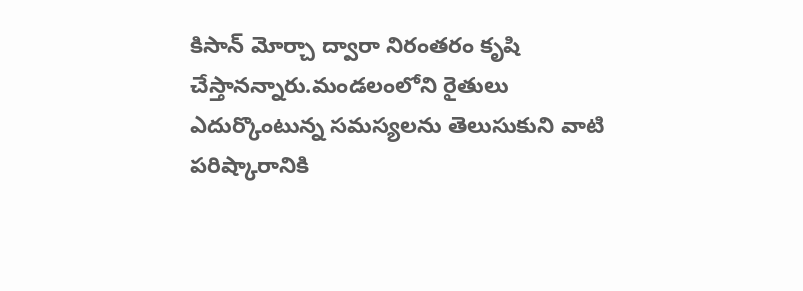కిసాన్ మోర్చా ద్వారా నిరంతరం కృషి చేస్తానన్నారు.మండలంలోని రైతులు ఎదుర్కొంటున్న సమస్యలను తెలుసుకుని వాటి పరిష్కారానికి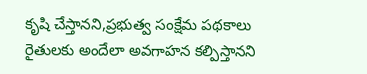కృషి చేస్తానని,ప్రభుత్వ సంక్షేమ పథకాలు రైతులకు అందేలా అవగాహన కల్పిస్తానని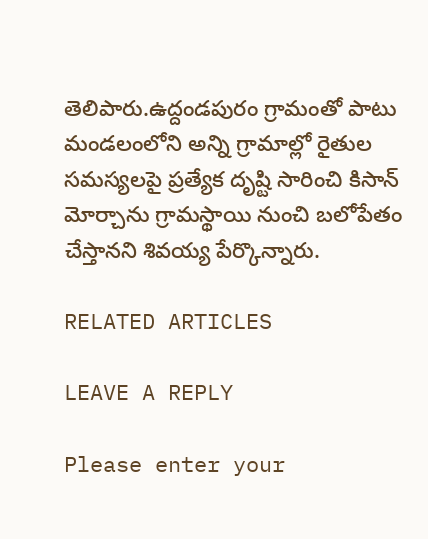తెలిపారు.ఉద్దండపురం గ్రామంతో పాటు మండలంలోని అన్ని గ్రామాల్లో రైతుల సమస్యలపై ప్రత్యేక దృష్టి సారించి కిసాన్ మోర్చాను గ్రామస్థాయి నుంచి బలోపేతం చేస్తానని శివయ్య పేర్కొన్నారు.

RELATED ARTICLES

LEAVE A REPLY

Please enter your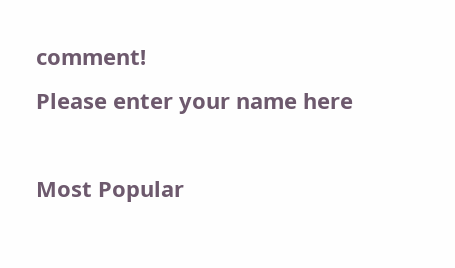comment!
Please enter your name here

Most Popular